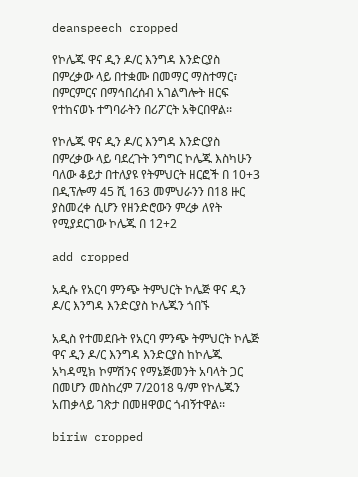deanspeech cropped

የኮሌጁ ዋና ዲን ዶ/ር እንግዳ እንድርያስ በምረቃው ላይ በተቋሙ በመማር ማስተማር፣ በምርምርና በማኅበረሰብ አገልግሎት ዘርፍ የተከናወኑ ተግባራትን በሪፖርት አቅርበዋል፡፡

የኮሌጁ ዋና ዲን ዶ/ር እንግዳ እንድርያስ በምረቃው ላይ ባደረጉት ንግግር ኮሌጁ እስካሁን ባለው ቆይታ በተለያዩ የትምህርት ዘርፎች በ 10+3 በዲፕሎማ 45 ሺ 163 መምህራንን በ18 ዙር ያስመረቀ ሲሆን የዘንድሮውን ምረቃ ለየት የሚያደርገው ኮሌጁ በ 12+2

add cropped

አዲሱ የአርባ ምንጭ ትምህርት ኮሌጅ ዋና ዲን ዶ/ር እንግዳ እንድርያስ ኮሌጁን ጎበኙ

አዲስ የተመደቡት የአርባ ምንጭ ትምህርት ኮሌጅ ዋና ዲን ዶ/ር እንግዳ እንድርያስ ከኮሌጁ አካዳሚክ ኮምሽንና የማኔጅመንት አባላት ጋር በመሆን መስከረም 7/2018 ዓ/ም የኮሌጁን አጠቃላይ ገጽታ በመዘዋወር ጎብኝተዋል፡፡

biriw cropped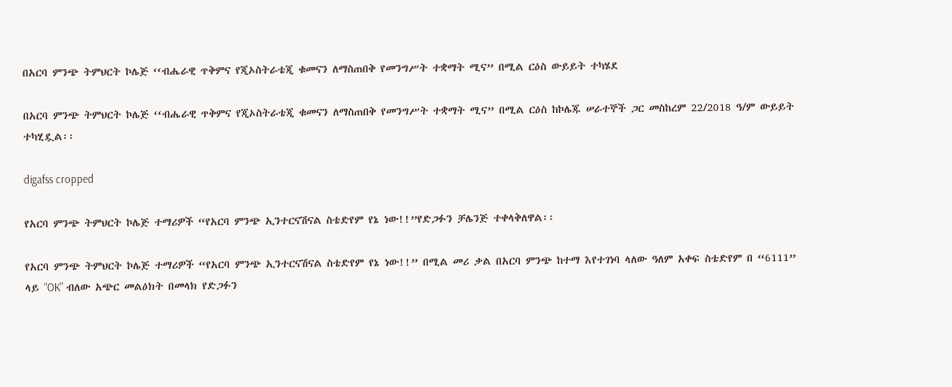በአርባ ምንጭ ትምህርት ኮሌጅ ‘‘ብሔራዊ ጥቅምና የጂኦስትራቴጂ ቁመናን ለማስጠበቅ የመንግሥት ተቋማት ሚና” በሚል ርዕስ ውይይት ተካሄደ

በአርባ ምንጭ ትምህርት ኮሌጅ ‘‘ብሔራዊ ጥቅምና የጂኦስትራቴጂ ቁመናን ለማስጠበቅ የመንግሥት ተቋማት ሚና” በሚል ርዕስ ከኮሌጁ ሠራተኞች ጋር መስከረም 22/2018 ዓ/ም ውይይት ተካሂዷል፡፡

digafss cropped

የአርባ ምንጭ ትምህርት ኮሌጅ ተማሪዎች “የአርባ ምንጭ ኢንተርናሽናል ስቴድየም የኔ ነው!!”የድጋፉን ቻሌንጅ ተቀላቅለዋል፡፡

የአርባ ምንጭ ትምህርት ኮሌጅ ተማሪዎች “የአርባ ምንጭ ኢንተርናሽናል ስቴድየም የኔ ነው!!” በሚል መሪ ቃል በአርባ ምንጭ ከተማ እየተገነባ ላለው ዓለም አቀፍ ስቴድየም በ “6111” ላይ “OK” ብለው አጭር መልዕክት በመላክ የድጋፉን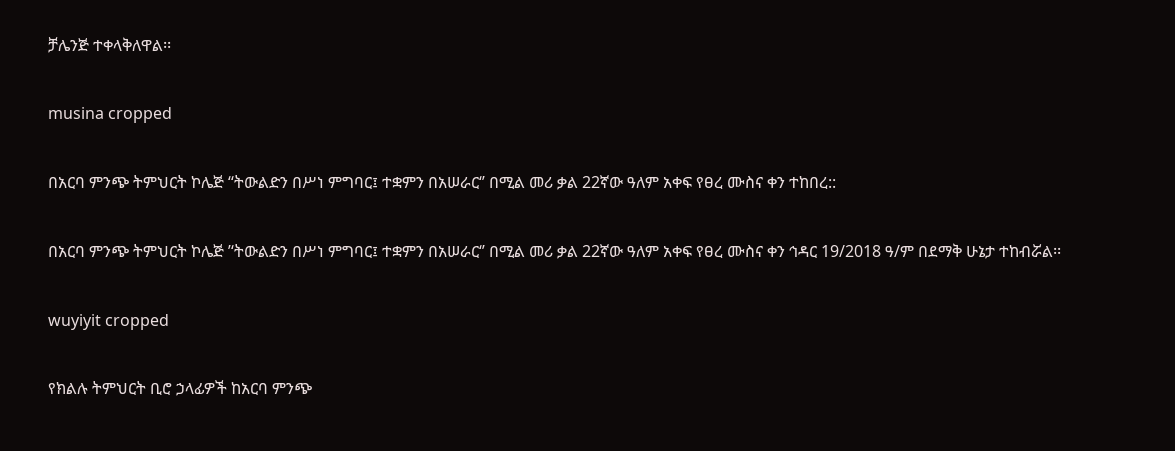ቻሌንጅ ተቀላቅለዋል፡፡

musina cropped

በአርባ ምንጭ ትምህርት ኮሌጅ ‘‘ትውልድን በሥነ ምግባር፤ ተቋምን በአሠራር‘’ በሚል መሪ ቃል 22ኛው ዓለም አቀፍ የፀረ ሙስና ቀን ተከበረ::

በአርባ ምንጭ ትምህርት ኮሌጅ ’‘ትውልድን በሥነ ምግባር፤ ተቋምን በአሠራር‘’ በሚል መሪ ቃል 22ኛው ዓለም አቀፍ የፀረ ሙስና ቀን ኅዳር 19/2018 ዓ/ም በደማቅ ሁኔታ ተከብሯል፡፡

wuyiyit cropped

የክልሉ ትምህርት ቢሮ ኃላፊዎች ከአርባ ምንጭ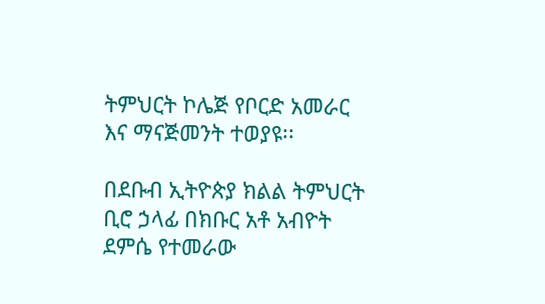ትምህርት ኮሌጅ የቦርድ አመራር እና ማናጅመንት ተወያዩ፡፡

በደቡብ ኢትዮጵያ ክልል ትምህርት ቢሮ ኃላፊ በክቡር አቶ አብዮት ደምሴ የተመራው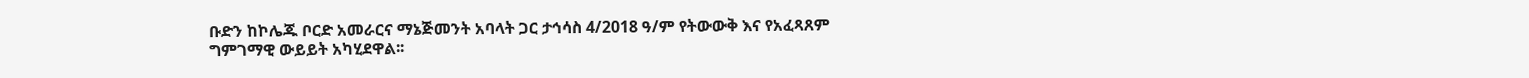ቡድን ከኮሌጁ ቦርድ አመራርና ማኔጅመንት አባላት ጋር ታኅሳስ 4/2018 ዓ/ም የትውውቅ እና የአፈጻጸም ግምገማዊ ውይይት አካሂደዋል፡፡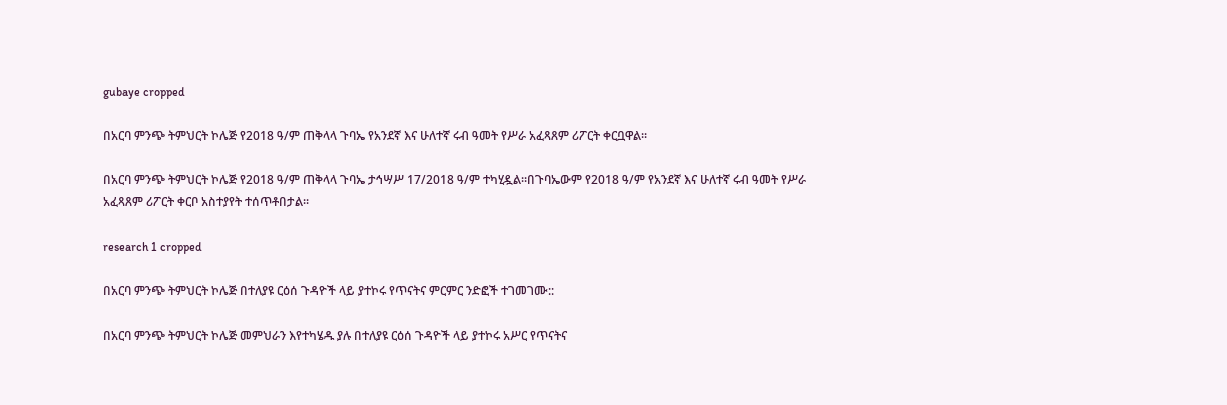gubaye cropped

በአርባ ምንጭ ትምህርት ኮሌጅ የ2018 ዓ/ም ጠቅላላ ጉባኤ የአንደኛ እና ሁለተኛ ሩብ ዓመት የሥራ አፈጻጸም ሪፖርት ቀርቧዋል፡፡

በአርባ ምንጭ ትምህርት ኮሌጅ የ2018 ዓ/ም ጠቅላላ ጉባኤ ታኅሣሥ 17/2018 ዓ/ም ተካሂዷል፡፡በጉባኤውም የ2018 ዓ/ም የአንደኛ እና ሁለተኛ ሩብ ዓመት የሥራ አፈጻጸም ሪፖርት ቀርቦ አስተያየት ተሰጥቶበታል፡፡

research 1 cropped

በአርባ ምንጭ ትምህርት ኮሌጅ በተለያዩ ርዕሰ ጉዳዮች ላይ ያተኮሩ የጥናትና ምርምር ንድፎች ተገመገሙ::

በአርባ ምንጭ ትምህርት ኮሌጅ መምህራን እየተካሄዱ ያሉ በተለያዩ ርዕሰ ጉዳዮች ላይ ያተኮሩ አሥር የጥናትና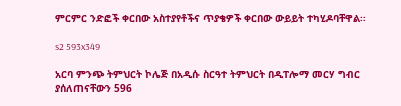ምርምር ንድፎች ቀርበው አስተያየቶችና ጥያቄዎች ቀርበው ውይይት ተካሂዶባቸዋል፡፡

s2 593x349

አርባ ምንጭ ትምህርት ኮሌጅ በአዲሱ ስርዓተ ትምህርት በዲፐሎማ መርሃ ግብር ያሰለጠናቸውን 596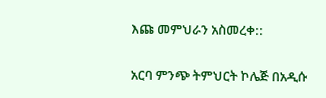እጩ መምህራን አስመረቀ::

አርባ ምንጭ ትምህርት ኮሌጅ በአዲሱ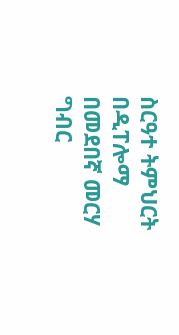ስርዓተ ትምህርት በዲፐሎማ በመደበኛ መርሃ ግብር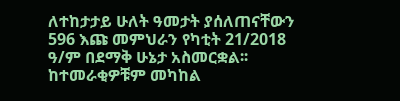ለተከታታይ ሁለት ዓመታት ያሰለጠናቸውን 596 እጩ መምህራን የካቲት 21/2018 ዓ/ም በደማቅ ሁኔታ አስመርቋል፡፡ ከተመራቂዎቹም መካከል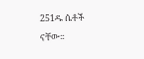251ዱ ሴቶች ናቸው፡፡